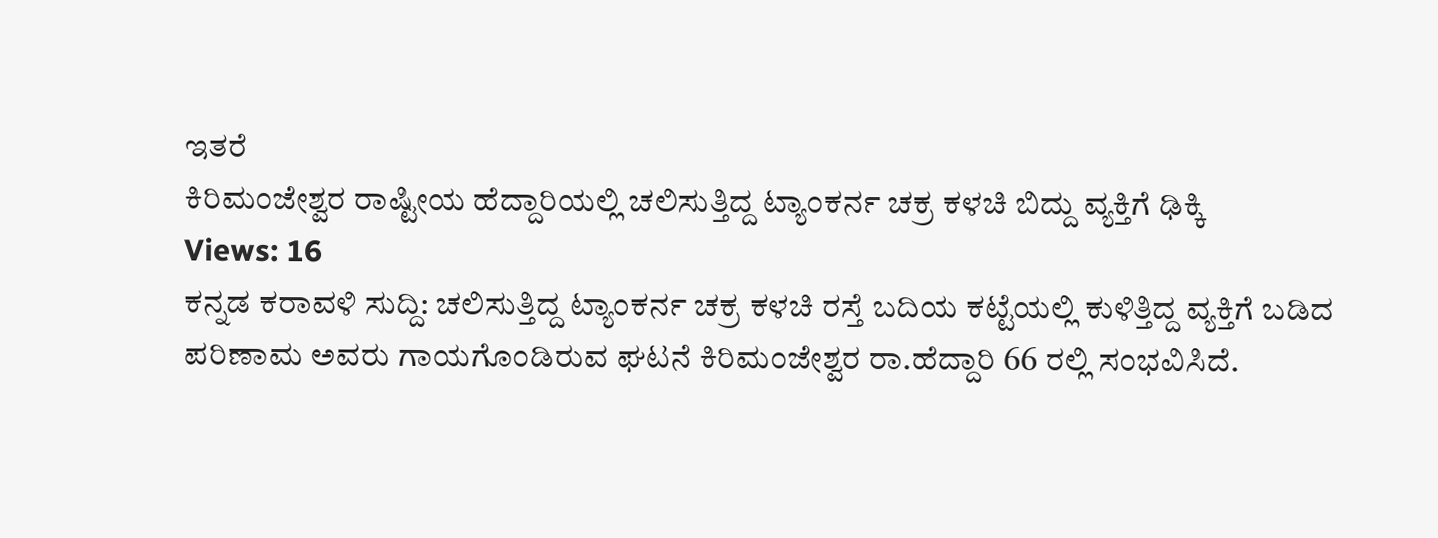ಇತರೆ
ಕಿರಿಮಂಜೇಶ್ವರ ರಾಷ್ಟೀಯ ಹೆದ್ದಾರಿಯಲ್ಲಿ ಚಲಿಸುತ್ತಿದ್ದ ಟ್ಯಾಂಕರ್ನ ಚಕ್ರ ಕಳಚಿ ಬಿದ್ದು ವ್ಯಕ್ತಿಗೆ ಢಿಕ್ಕಿ
Views: 16
ಕನ್ನಡ ಕರಾವಳಿ ಸುದ್ದಿ: ಚಲಿಸುತ್ತಿದ್ದ ಟ್ಯಾಂಕರ್ನ ಚಕ್ರ ಕಳಚಿ ರಸ್ತೆ ಬದಿಯ ಕಟ್ಟೆಯಲ್ಲಿ ಕುಳಿತ್ತಿದ್ದ ವ್ಯಕ್ತಿಗೆ ಬಡಿದ ಪರಿಣಾಮ ಅವರು ಗಾಯಗೊಂಡಿರುವ ಘಟನೆ ಕಿರಿಮಂಜೇಶ್ವರ ರಾ.ಹೆದ್ದಾರಿ 66 ರಲ್ಲಿ ಸಂಭವಿಸಿದೆ.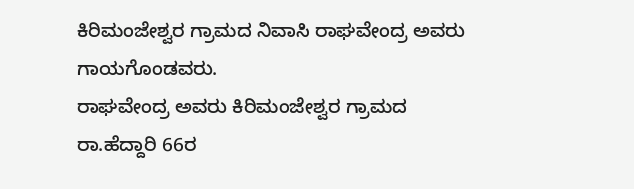ಕಿರಿಮಂಜೇಶ್ವರ ಗ್ರಾಮದ ನಿವಾಸಿ ರಾಘವೇಂದ್ರ ಅವರು ಗಾಯಗೊಂಡವರು.
ರಾಘವೇಂದ್ರ ಅವರು ಕಿರಿಮಂಜೇಶ್ವರ ಗ್ರಾಮದ ರಾ.ಹೆದ್ದಾರಿ 66ರ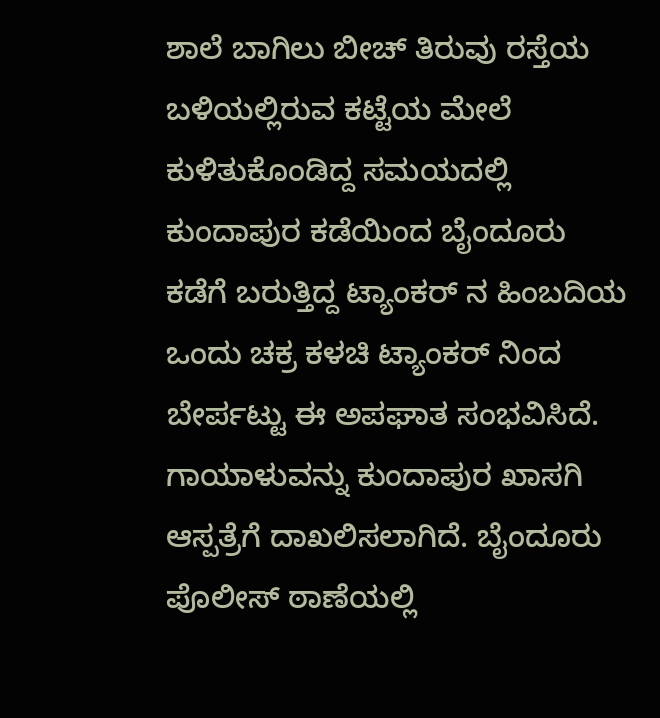ಶಾಲೆ ಬಾಗಿಲು ಬೀಚ್ ತಿರುವು ರಸ್ತೆಯ ಬಳಿಯಲ್ಲಿರುವ ಕಟ್ಟೆಯ ಮೇಲೆ ಕುಳಿತುಕೊಂಡಿದ್ದ ಸಮಯದಲ್ಲಿ ಕುಂದಾಪುರ ಕಡೆಯಿಂದ ಬೈಂದೂರು ಕಡೆಗೆ ಬರುತ್ತಿದ್ದ ಟ್ಯಾಂಕರ್ ನ ಹಿಂಬದಿಯ ಒಂದು ಚಕ್ರ ಕಳಚಿ ಟ್ಯಾಂಕರ್ ನಿಂದ ಬೇರ್ಪಟ್ಟು ಈ ಅಪಘಾತ ಸಂಭವಿಸಿದೆ.
ಗಾಯಾಳುವನ್ನು ಕುಂದಾಪುರ ಖಾಸಗಿ ಆಸ್ಪತ್ರೆಗೆ ದಾಖಲಿಸಲಾಗಿದೆ. ಬೈಂದೂರು ಪೊಲೀಸ್ ಠಾಣೆಯಲ್ಲಿ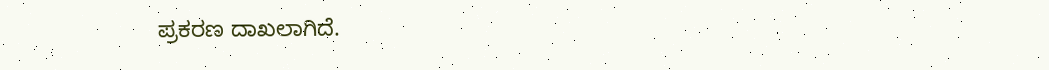ಪ್ರಕರಣ ದಾಖಲಾಗಿದೆ.